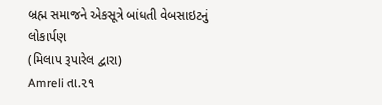બ્રહ્મ સમાજને એકસૂત્રે બાંધતી વેબસાઇટનું લોકાર્પણ
(મિલાપ રૂપારેલ દ્વારા)
Amreli તા.૨૧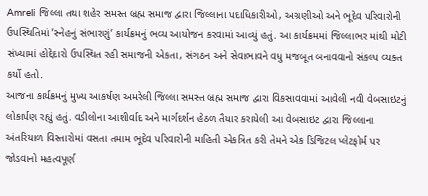Amreli જિલ્લા તથા શહેર સમસ્ત બ્રહ્મ સમાજ દ્વારા જિલ્લાના પદાધિકારીઓ, અગ્રણીઓ અને ભૂદેવ પરિવારોની ઉપસ્થિતિમાં ’સ્નેહનું સંભારણું’ કાર્યક્રમનું ભવ્ય આયોજન કરવામાં આવ્યું હતું. આ કાર્યક્રમમાં જિલ્લાભર માંથી મોટી સંખ્યામાં હોદ્દેદારો ઉપસ્થિત રહી સમાજની એકતા, સંગઠન અને સેવાભાવને વધુ મજબૂત બનાવવાનો સંકલ્પ વ્યક્ત કર્યો હતો.
આજના કાર્યક્રમનું મુખ્ય આકર્ષણ અમરેલી જિલ્લા સમસ્ત બ્રહ્મ સમાજ દ્વારા વિકસાવવામાં આવેલી નવી વેબસાઇટનું લોકાર્પણ રહ્યું હતું. વડીલોના આશીર્વાદ અને માર્ગદર્શન હેઠળ તૈયાર કરાયેલી આ વેબસાઇટ દ્વારા જિલ્લાના અંતરિયાળ વિસ્તારોમાં વસતા તમામ ભૂદેવ પરિવારોની માહિતી એકત્રિત કરી તેમને એક ડિજિટલ પ્લેટફોર્મ પર જોડવાનો મહત્વપૂર્ણ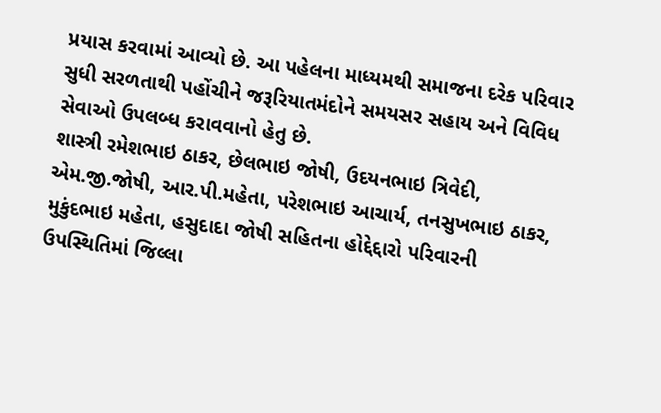પ્રયાસ કરવામાં આવ્યો છે. આ પહેલના માધ્યમથી સમાજના દરેક પરિવાર સુધી સરળતાથી પહોંચીને જરૂરિયાતમંદોને સમયસર સહાય અને વિવિધ સેવાઓ ઉપલબ્ધ કરાવવાનો હેતુ છે.
શાસ્ત્રી રમેશભાઇ ઠાકર, છેલભાઇ જોષી, ઉદયનભાઇ ત્રિવેદી, એમ.જી.જોષી, આર.પી.મહેતા, પરેશભાઇ આચાર્ય, તનસુખભાઇ ઠાકર, મુકુંદભાઇ મહેતા, હસુદાદા જોષી સહિતના હોદ્દેદ્દારો પરિવારની ઉપસ્થિતિમાં જિલ્લા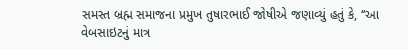સમસ્ત બ્રહ્મ સમાજના પ્રમુખ તુષારભાઈ જોષીએ જણાવ્યું હતું કે, ‘‘આ વેબસાઇટનું માત્ર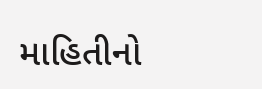માહિતીનો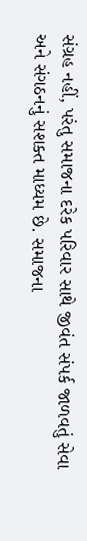સંગ્રહ નહીં, પરંતુ સમાજના દરેક પરિવાર સાથે જીવંત સંપર્ક જાળવતું સેવા અને સંગઠનનું સશક્ત માધ્યમ છે. સમાજના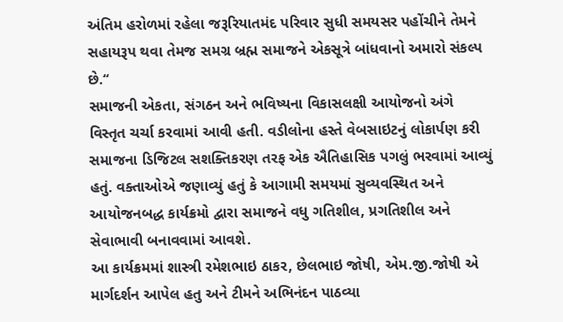અંતિમ હરોળમાં રહેલા જરૂરિયાતમંદ પરિવાર સુધી સમયસર પહોંચીને તેમને સહાયરૂપ થવા તેમજ સમગ્ર બ્રહ્મ સમાજને એકસૂત્રે બાંધવાનો અમારો સંકલ્પ છે.‘‘
સમાજની એકતા, સંગઠન અને ભવિષ્યના વિકાસલક્ષી આયોજનો અંગે વિસ્તૃત ચર્ચા કરવામાં આવી હતી. વડીલોના હસ્તે વેબસાઇટનું લોકાર્પણ કરી સમાજના ડિજિટલ સશક્તિકરણ તરફ એક ઐતિહાસિક પગલું ભરવામાં આવ્યું હતું. વક્તાઓએ જણાવ્યું હતું કે આગામી સમયમાં સુવ્યવસ્થિત અને આયોજનબદ્ધ કાર્યક્રમો દ્વારા સમાજને વધુ ગતિશીલ, પ્રગતિશીલ અને સેવાભાવી બનાવવામાં આવશે.
આ કાર્યક્રમમાં શાસ્ત્રી રમેશભાઇ ઠાકર, છેલભાઇ જોષી, એમ.જી.જોષી એ માર્ગદર્શન આપેલ હતુ અને ટીમને અભિનંદન પાઠવ્યા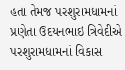હતા તેમજ પરશુરામધામનાં પ્રણેતા ઉદયનભાઇ ત્રિવેદીએ પરશુરામધામનાં વિકાસ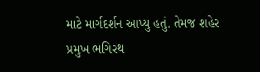માટે માર્ગદર્શન આપ્યુ હતું. તેમજ શહેર પ્રમુખ ભગિરથ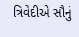ત્રિવેદીએ સૌનું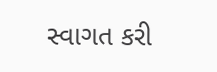સ્વાગત કરી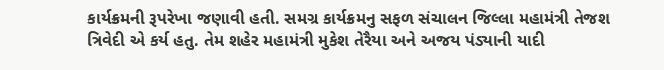કાર્યક્રમની રૂપરેખા જણાવી હતી. સમગ્ર કાર્યક્રમનુ સફળ સંચાલન જિલ્લા મહામંત્રી તેજશ ત્રિવેદી એ કર્ય હતુ. તેમ શહેર મહામંત્રી મુકેશ તેરૈયા અને અજય પંડ્યાની યાદી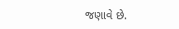જણાવે છે.